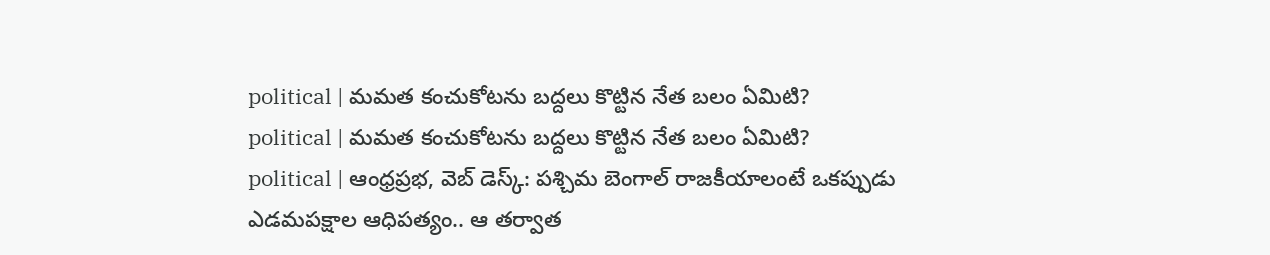political | మమత కంచుకోటను బద్దలు కొట్టిన నేత బలం ఏమిటి?
political | మమత కంచుకోటను బద్దలు కొట్టిన నేత బలం ఏమిటి?
political | ఆంధ్రప్రభ, వెబ్ డెస్క్: పశ్చిమ బెంగాల్ రాజకీయాలంటే ఒకప్పుడు ఎడమపక్షాల ఆధిపత్యం.. ఆ తర్వాత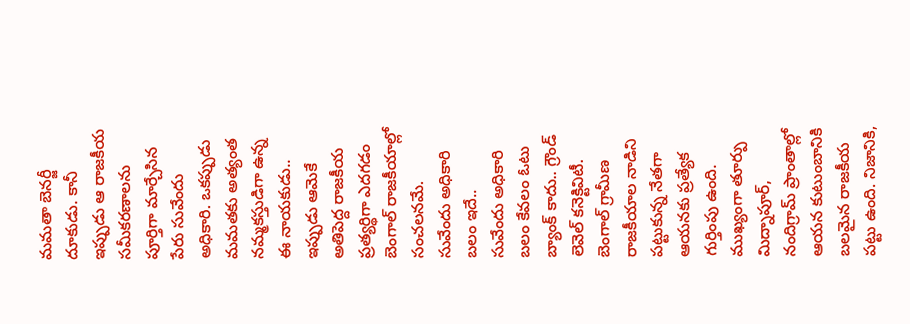మమతా బెనర్జీ దూకుడు. కానీ ఇప్పుడు ఆ రాజకీయ సమీకరణాలను పూర్తిగా మార్చేసిన పేరు సువేందు అధికారి. ఒకప్పుడు మమతకు అత్యంత నమ్మకస్తుడిగా ఉన్న ఈ నాయకుడు.. ఇప్పుడు ఆమెకే అతిపెద్ద రాజకీయ ప్రత్యర్థిగా ఎదగడం బెంగాల్ రాజకీయాల్లో సంచలనమే.
సువేందు అధికారి బలం ఇదే..
సువేందు అధికారి బలం కేవలం ఓటు బ్యాంక్ కాదు.. గ్రౌండ్ లెవెల్ కనెక్టివిటీ. బెంగాల్ గ్రామీణ రాజకీయాల నాడిని పట్టుకున్న నేతగా ఆయనకు ప్రత్యేక గుర్తింపు ఉంది. ముఖ్యంగా తూర్పు మిద్నాపూర్, నందిగ్రామ్ ప్రాంతాల్లో ఆయన కుటుంబానికి బలమైన రాజకీయ పట్టు ఉంది. నిజానికి,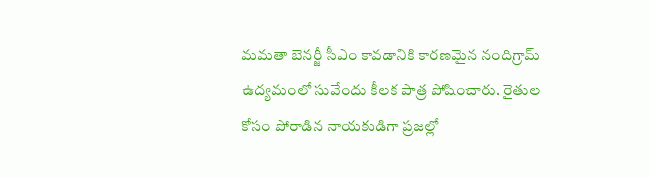మమతా బెనర్జీ సీఎం కావడానికి కారణమైన నందిగ్రామ్ ఉద్యమంలో సువేందు కీలక పాత్ర పోషించారు. రైతుల కోసం పోరాడిన నాయకుడిగా ప్రజల్లో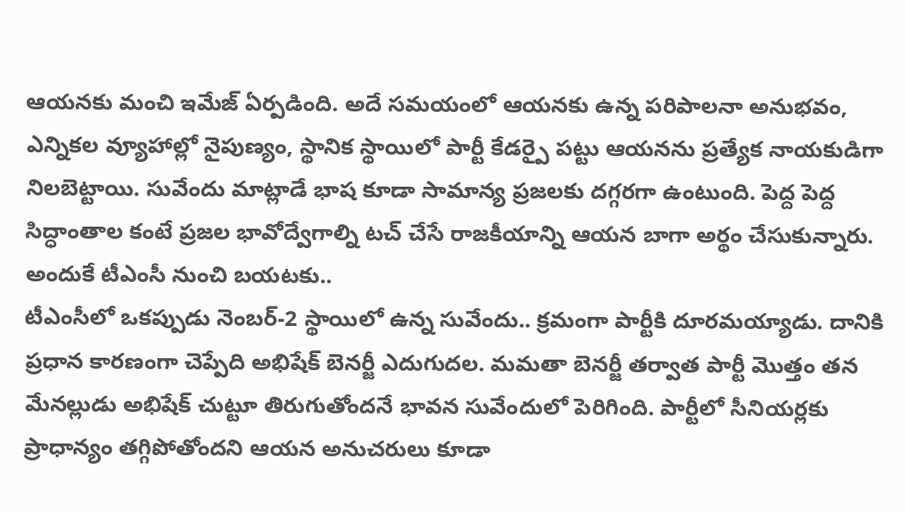ఆయనకు మంచి ఇమేజ్ ఏర్పడింది. అదే సమయంలో ఆయనకు ఉన్న పరిపాలనా అనుభవం, ఎన్నికల వ్యూహాల్లో నైపుణ్యం, స్థానిక స్థాయిలో పార్టీ కేడర్పై పట్టు ఆయనను ప్రత్యేక నాయకుడిగా నిలబెట్టాయి. సువేందు మాట్లాడే భాష కూడా సామాన్య ప్రజలకు దగ్గరగా ఉంటుంది. పెద్ద పెద్ద సిద్ధాంతాల కంటే ప్రజల భావోద్వేగాల్ని టచ్ చేసే రాజకీయాన్ని ఆయన బాగా అర్థం చేసుకున్నారు.
అందుకే టీఎంసీ నుంచి బయటకు..
టీఎంసీలో ఒకప్పుడు నెంబర్-2 స్థాయిలో ఉన్న సువేందు.. క్రమంగా పార్టీకి దూరమయ్యాడు. దానికి ప్రధాన కారణంగా చెప్పేది అభిషేక్ బెనర్జీ ఎదుగుదల. మమతా బెనర్జీ తర్వాత పార్టీ మొత్తం తన మేనల్లుడు అభిషేక్ చుట్టూ తిరుగుతోందనే భావన సువేందులో పెరిగింది. పార్టీలో సీనియర్లకు ప్రాధాన్యం తగ్గిపోతోందని ఆయన అనుచరులు కూడా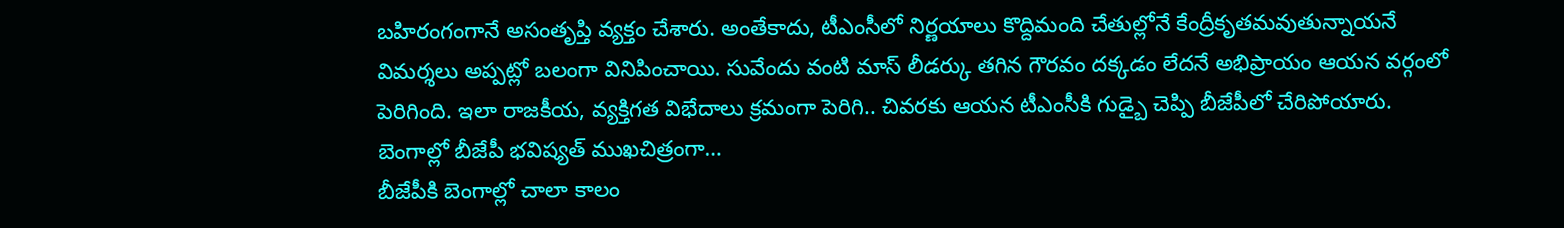బహిరంగంగానే అసంతృప్తి వ్యక్తం చేశారు. అంతేకాదు, టీఎంసీలో నిర్ణయాలు కొద్దిమంది చేతుల్లోనే కేంద్రీకృతమవుతున్నాయనే విమర్శలు అప్పట్లో బలంగా వినిపించాయి. సువేందు వంటి మాస్ లీడర్కు తగిన గౌరవం దక్కడం లేదనే అభిప్రాయం ఆయన వర్గంలో పెరిగింది. ఇలా రాజకీయ, వ్యక్తిగత విభేదాలు క్రమంగా పెరిగి.. చివరకు ఆయన టీఎంసీకి గుడ్బై చెప్పి బీజేపీలో చేరిపోయారు.
బెంగాల్లో బీజేపీ భవిష్యత్ ముఖచిత్రంగా…
బీజేపీకి బెంగాల్లో చాలా కాలం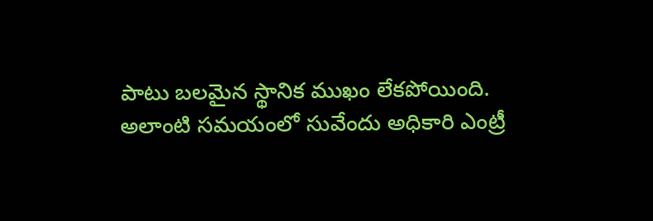పాటు బలమైన స్థానిక ముఖం లేకపోయింది. అలాంటి సమయంలో సువేందు అధికారి ఎంట్రీ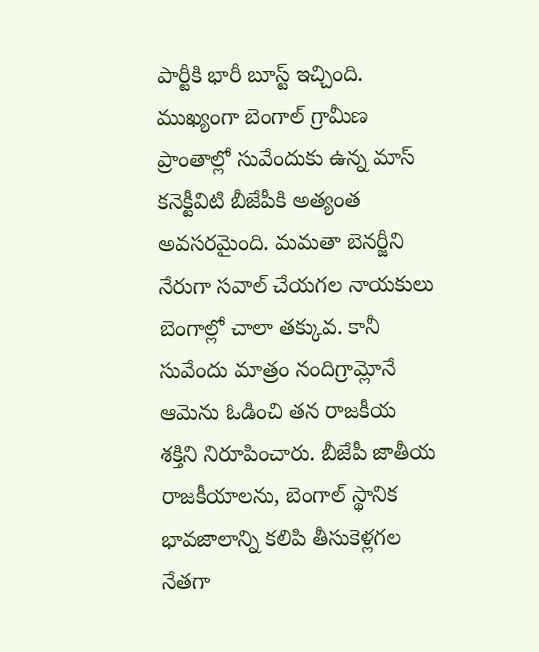పార్టీకి భారీ బూస్ట్ ఇచ్చింది. ముఖ్యంగా బెంగాల్ గ్రామీణ ప్రాంతాల్లో సువేందుకు ఉన్న మాస్ కనెక్టీవిటి బీజేపీకి అత్యంత అవసరమైంది. మమతా బెనర్జీని నేరుగా సవాల్ చేయగల నాయకులు బెంగాల్లో చాలా తక్కువ. కానీ సువేందు మాత్రం నందిగ్రామ్లోనే ఆమెను ఓడించి తన రాజకీయ శక్తిని నిరూపించారు. బీజేపీ జాతీయ రాజకీయాలను, బెంగాల్ స్థానిక భావజాలాన్ని కలిపి తీసుకెళ్లగల నేతగా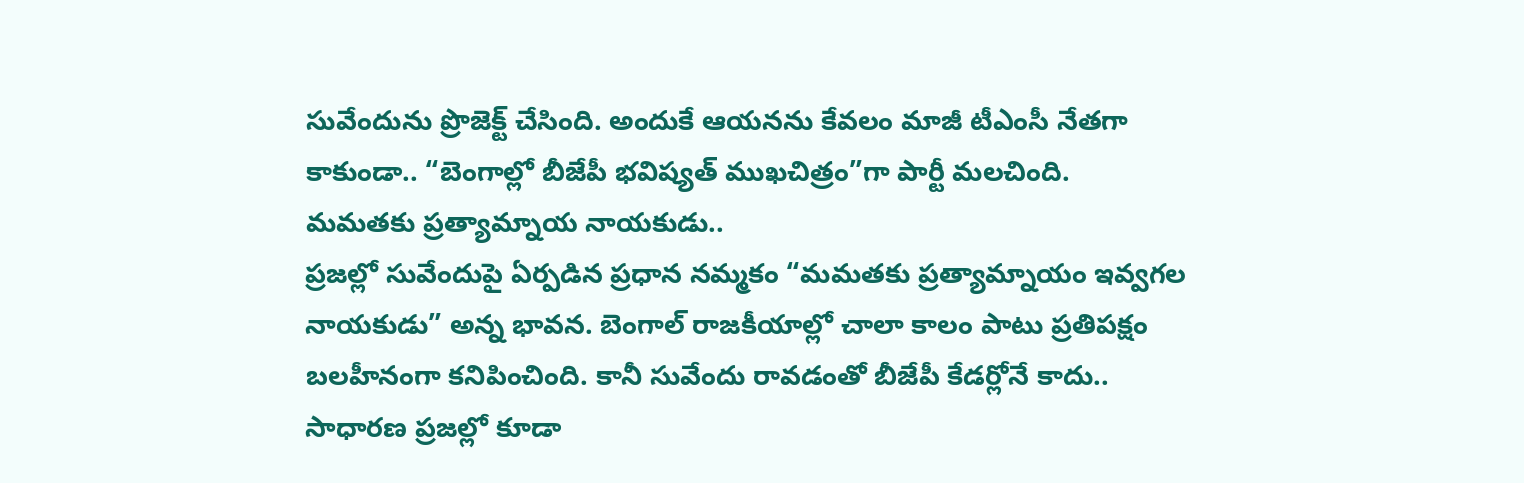సువేందును ప్రొజెక్ట్ చేసింది. అందుకే ఆయనను కేవలం మాజీ టీఎంసీ నేతగా కాకుండా.. “బెంగాల్లో బీజేపీ భవిష్యత్ ముఖచిత్రం”గా పార్టీ మలచింది.
మమతకు ప్రత్యామ్నాయ నాయకుడు..
ప్రజల్లో సువేందుపై ఏర్పడిన ప్రధాన నమ్మకం “మమతకు ప్రత్యామ్నాయం ఇవ్వగల నాయకుడు” అన్న భావన. బెంగాల్ రాజకీయాల్లో చాలా కాలం పాటు ప్రతిపక్షం బలహీనంగా కనిపించింది. కానీ సువేందు రావడంతో బీజేపీ కేడర్లోనే కాదు.. సాధారణ ప్రజల్లో కూడా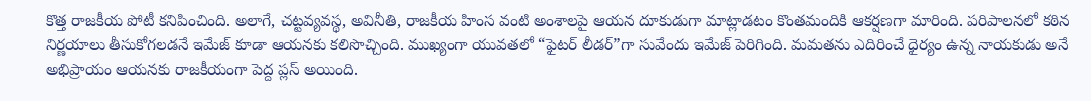కొత్త రాజకీయ పోటీ కనిపించింది. అలాగే, చట్టవ్యవస్థ, అవినీతి, రాజకీయ హింస వంటి అంశాలపై ఆయన దూకుడుగా మాట్లాడటం కొంతమందికి ఆకర్షణగా మారింది. పరిపాలనలో కఠిన నిర్ణయాలు తీసుకోగలడనే ఇమేజ్ కూడా ఆయనకు కలిసొచ్చింది. ముఖ్యంగా యువతలో “ఫైటర్ లీడర్”గా సువేందు ఇమేజ్ పెరిగింది. మమతను ఎదిరించే ధైర్యం ఉన్న నాయకుడు అనే అభిప్రాయం ఆయనకు రాజకీయంగా పెద్ద ప్లస్ అయింది.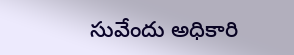సువేందు అధికారి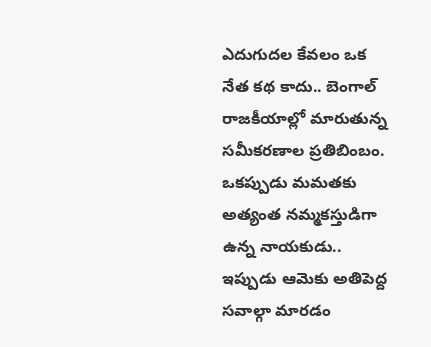ఎదుగుదల కేవలం ఒక నేత కథ కాదు.. బెంగాల్ రాజకీయాల్లో మారుతున్న సమీకరణాల ప్రతిబింబం. ఒకప్పుడు మమతకు అత్యంత నమ్మకస్తుడిగా ఉన్న నాయకుడు.. ఇప్పుడు ఆమెకు అతిపెద్ద సవాల్గా మారడం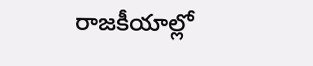రాజకీయాల్లో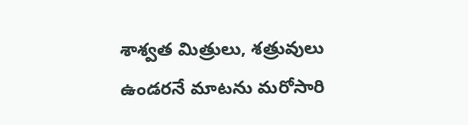శాశ్వత మిత్రులు, శత్రువులు ఉండరనే మాటను మరోసారి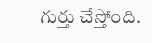గుర్తు చేస్తోంది.